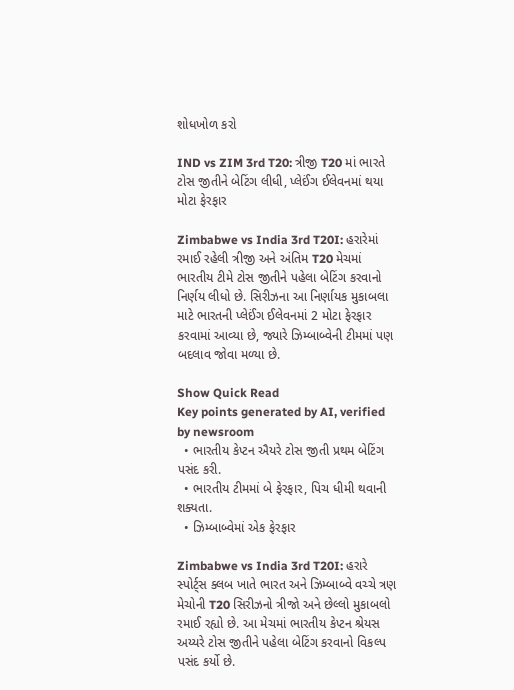શોધખોળ કરો

IND vs ZIM 3rd T20: ત્રીજી T20 માં ભારતે ટોસ જીતીને બેટિંગ લીધી, પ્લેઈંગ ઈલેવનમાં થયા મોટા ફેરફાર

Zimbabwe vs India 3rd T20I: હરારેમાં રમાઈ રહેલી ત્રીજી અને અંતિમ T20 મેચમાં ભારતીય ટીમે ટોસ જીતીને પહેલા બેટિંગ કરવાનો નિર્ણય લીધો છે. સિરીઝના આ નિર્ણાયક મુકાબલા માટે ભારતની પ્લેઈંગ ઈલેવનમાં 2 મોટા ફેરફાર કરવામાં આવ્યા છે, જ્યારે ઝિમ્બાબ્વેની ટીમમાં પણ બદલાવ જોવા મળ્યા છે.

Show Quick Read
Key points generated by AI, verified by newsroom
  • ભારતીય કેપ્ટન ઐયરે ટોસ જીતી પ્રથમ બેટિંગ પસંદ કરી.
  • ભારતીય ટીમમાં બે ફેરફાર, પિચ ધીમી થવાની શક્યતા.
  • ઝિમ્બાબ્વેમાં એક ફેરફાર

Zimbabwe vs India 3rd T20I: હરારે સ્પોર્ટ્સ ક્લબ ખાતે ભારત અને ઝિમ્બાબ્વે વચ્ચે ત્રણ મેચોની T20 સિરીઝનો ત્રીજો અને છેલ્લો મુકાબલો રમાઈ રહ્યો છે. આ મેચમાં ભારતીય કેપ્ટન શ્રેયસ અય્યરે ટોસ જીતીને પહેલા બેટિંગ કરવાનો વિકલ્પ પસંદ કર્યો છે.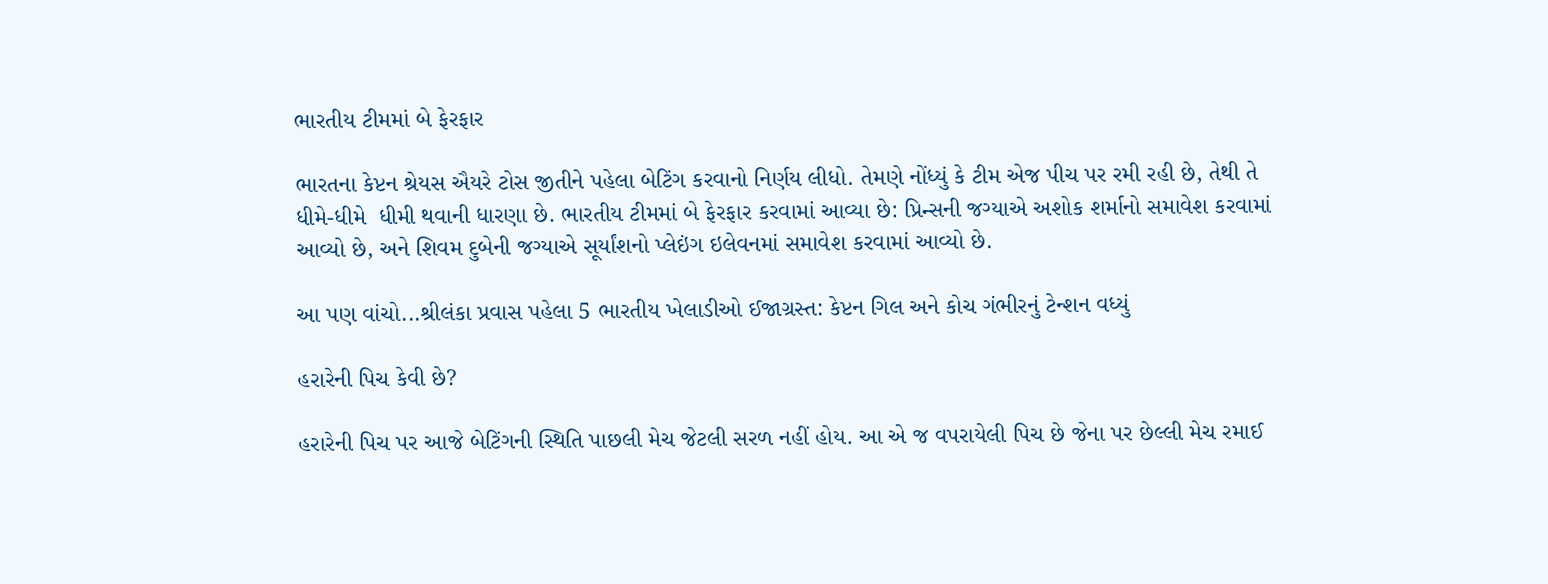ભારતીય ટીમમાં બે ફેરફાર

ભારતના કેપ્ટન શ્રેયસ ઐયરે ટોસ જીતીને પહેલા બેટિંગ કરવાનો નિર્ણય લીધો. તેમણે નોંધ્યું કે ટીમ એજ પીચ પર રમી રહી છે, તેથી તે ધીમે-ધીમે  ધીમી થવાની ધારણા છે. ભારતીય ટીમમાં બે ફેરફાર કરવામાં આવ્યા છે: પ્રિન્સની જગ્યાએ અશોક શર્માનો સમાવેશ કરવામાં આવ્યો છે, અને શિવમ દુબેની જગ્યાએ સૂર્યાંશનો પ્લેઇંગ ઇલેવનમાં સમાવેશ કરવામાં આવ્યો છે.

આ પણ વાંચો...શ્રીલંકા પ્રવાસ પહેલા 5 ભારતીય ખેલાડીઓ ઈજાગ્રસ્ત: કેપ્ટન ગિલ અને કોચ ગંભીરનું ટેન્શન વધ્યું

હરારેની પિચ કેવી છે?

હરારેની પિચ પર આજે બેટિંગની સ્થિતિ પાછલી મેચ જેટલી સરળ નહીં હોય. આ એ જ વપરાયેલી પિચ છે જેના પર છેલ્લી મેચ રમાઈ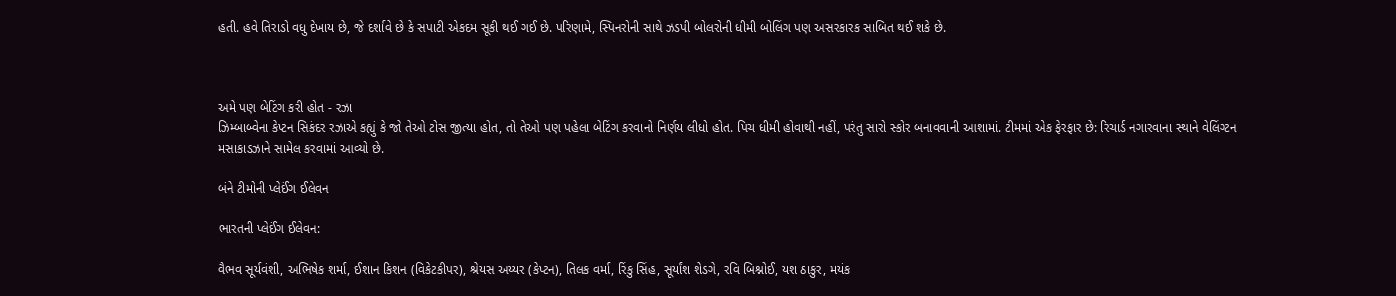હતી. હવે તિરાડો વધુ દેખાય છે, જે દર્શાવે છે કે સપાટી એકદમ સૂકી થઈ ગઈ છે. પરિણામે, સ્પિનરોની સાથે ઝડપી બોલરોની ધીમી બોલિંગ પણ અસરકારક સાબિત થઈ શકે છે.



અમે પણ બેટિંગ કરી હોત - રઝા
ઝિમ્બાબ્વેના કેપ્ટન સિકંદર રઝાએ કહ્યું કે જો તેઓ ટોસ જીત્યા હોત, તો તેઓ પણ પહેલા બેટિંગ કરવાનો નિર્ણય લીધો હોત. પિચ ધીમી હોવાથી નહીં, પરંતુ સારો સ્કોર બનાવવાની આશામાં. ટીમમાં એક ફેરફાર છે: રિચાર્ડ નગારવાના સ્થાને વેલિંગ્ટન મસાકાડઝાને સામેલ કરવામાં આવ્યો છે.

બંને ટીમોની પ્લેઈંગ ઈલેવન

ભારતની પ્લેઈંગ ઈલેવન:

વૈભવ સૂર્યવંશી, અભિષેક શર્મા, ઈશાન કિશન (વિકેટકીપર), શ્રેયસ અય્યર (કેપ્ટન), તિલક વર્મા, રિંકુ સિંહ, સૂર્યાંશ શેડગે, રવિ બિશ્નોઈ, યશ ઠાકુર, મયંક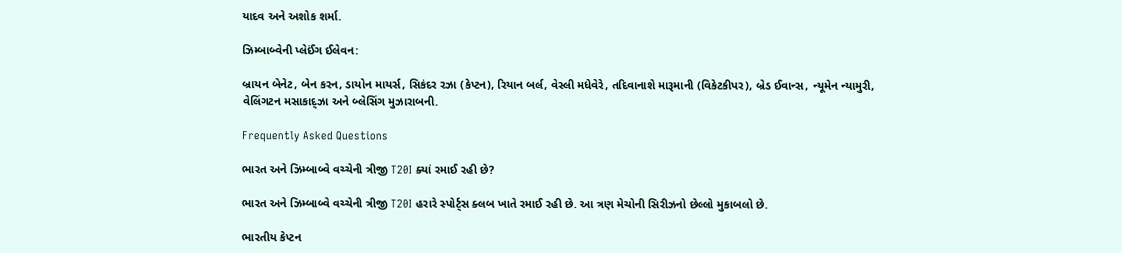યાદવ અને અશોક શર્મા.

ઝિમ્બાબ્વેની પ્લેઈંગ ઈલેવન:

બ્રાયન બેનેટ, બેન કરન, ડાયોન માયર્સ, સિકંદર રઝા (કેપ્ટન), રિયાન બર્લ, વેસ્લી મધેવેરે, તદિવાનાશે મારૂમાની (વિકેટકીપર), બ્રેડ ઈવાન્સ, ન્યૂમેન ન્યામુરી, વેલિંગટન મસાકાદ્ઝા અને બ્લેસિંગ મુઝારાબની.

Frequently Asked Questions

ભારત અને ઝિમ્બાબ્વે વચ્ચેની ત્રીજી T20I ક્યાં રમાઈ રહી છે?

ભારત અને ઝિમ્બાબ્વે વચ્ચેની ત્રીજી T20I હરારે સ્પોર્ટ્સ ક્લબ ખાતે રમાઈ રહી છે. આ ત્રણ મેચોની સિરીઝનો છેલ્લો મુકાબલો છે.

ભારતીય કેપ્ટન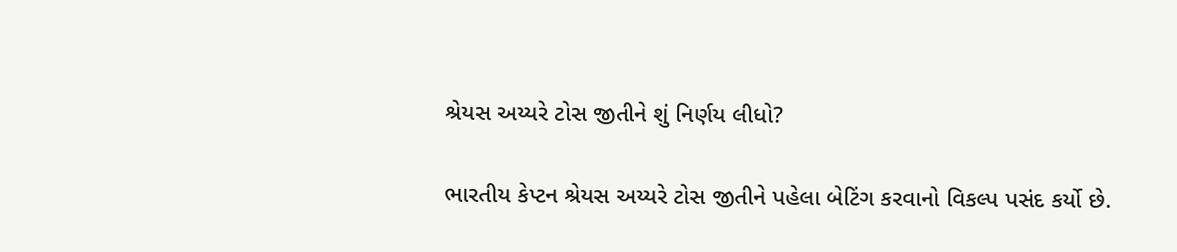શ્રેયસ અય્યરે ટોસ જીતીને શું નિર્ણય લીધો?

ભારતીય કેપ્ટન શ્રેયસ અય્યરે ટોસ જીતીને પહેલા બેટિંગ કરવાનો વિકલ્પ પસંદ કર્યો છે.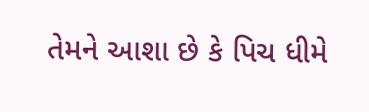તેમને આશા છે કે પિચ ધીમે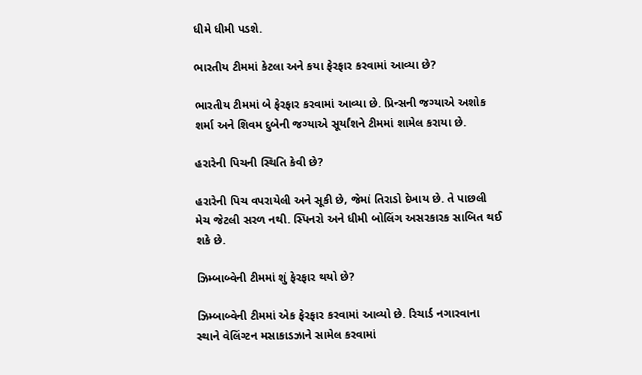ધીમે ધીમી પડશે.

ભારતીય ટીમમાં કેટલા અને કયા ફેરફાર કરવામાં આવ્યા છે?

ભારતીય ટીમમાં બે ફેરફાર કરવામાં આવ્યા છે. પ્રિન્સની જગ્યાએ અશોક શર્મા અને શિવમ દુબેની જગ્યાએ સૂર્યાંશને ટીમમાં શામેલ કરાયા છે.

હરારેની પિચની સ્થિતિ કેવી છે?

હરારેની પિચ વપરાયેલી અને સૂકી છે, જેમાં તિરાડો દેખાય છે. તે પાછલી મેચ જેટલી સરળ નથી. સ્પિનરો અને ધીમી બોલિંગ અસરકારક સાબિત થઈ શકે છે.

ઝિમ્બાબ્વેની ટીમમાં શું ફેરફાર થયો છે?

ઝિમ્બાબ્વેની ટીમમાં એક ફેરફાર કરવામાં આવ્યો છે. રિચાર્ડ નગારવાના સ્થાને વેલિંગ્ટન મસાકાડઝાને સામેલ કરવામાં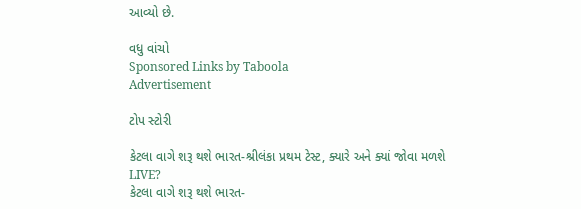આવ્યો છે.

વધુ વાંચો
Sponsored Links by Taboola
Advertisement

ટોપ સ્ટોરી

કેટલા વાગે શરૂ થશે ભારત-શ્રીલંકા પ્રથમ ટેસ્ટ, ક્યારે અને ક્યાં જોવા મળશે LIVE?
કેટલા વાગે શરૂ થશે ભારત-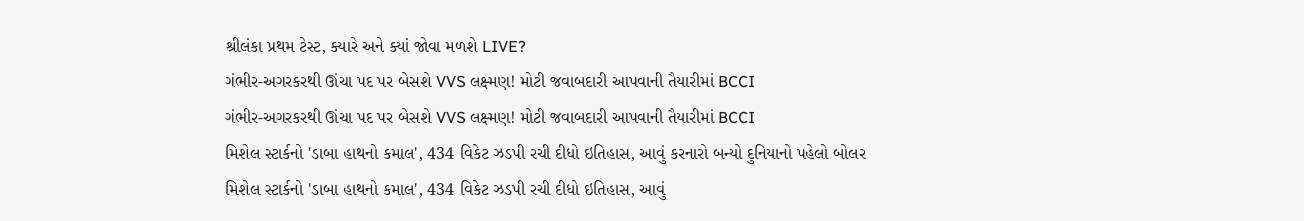શ્રીલંકા પ્રથમ ટેસ્ટ, ક્યારે અને ક્યાં જોવા મળશે LIVE?
ગંભીર-અગરકરથી ઊંચા પદ પર બેસશે VVS લક્ષ્મણ! મોટી જવાબદારી આપવાની તૈયારીમાં BCCI
ગંભીર-અગરકરથી ઊંચા પદ પર બેસશે VVS લક્ષ્મણ! મોટી જવાબદારી આપવાની તૈયારીમાં BCCI
મિશેલ સ્ટાર્કનો 'ડાબા હાથનો કમાલ', 434 વિકેટ ઝડપી રચી દીધો ઇતિહાસ, આવું કરનારો બન્યો દુનિયાનો પહેલો બોલર
મિશેલ સ્ટાર્કનો 'ડાબા હાથનો કમાલ', 434 વિકેટ ઝડપી રચી દીધો ઇતિહાસ, આવું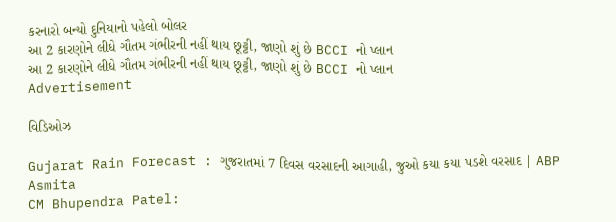કરનારો બન્યો દુનિયાનો પહેલો બોલર
આ 2 કારણોને લીધે ગૌતમ ગંભીરની નહીં થાય છૂટ્ટી, જાણો શું છે BCCI નો પ્લાન
આ 2 કારણોને લીધે ગૌતમ ગંભીરની નહીં થાય છૂટ્ટી, જાણો શું છે BCCI નો પ્લાન
Advertisement

વિડિઓઝ

Gujarat Rain Forecast : ગુજરાતમાં 7 દિવસ વરસાદની આગાહી, જુઓ કયા કયા પડશે વરસાદ | ABP Asmita
CM Bhupendra Patel: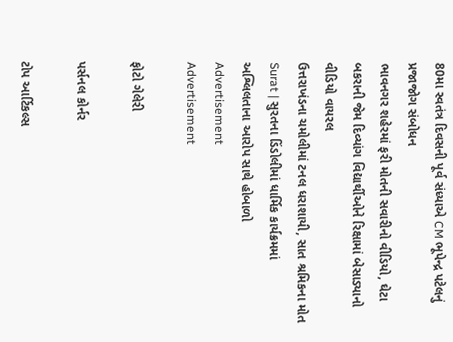80મા સ્વતંત્ર દિવસની પૂર્વ સંધ્યાએ CM ભૂપેન્દ્ર પટેલનું પ્રજાજોગ સંબોધન
ભાવનગર શહેરમાં ફરી મોતની સવારીનો વીડિયો, ઘેટા બકરાની જેમ દિવ્યાંગ વિદ્યાર્થીઓને રિક્ષામાં બેસાડ્યાનો વીડિયો વાયરલ
ઉત્તરાખંડના ચમોલીમાં ટનલ ધરાશાયી, સાત શ્રમિકના મોત
Surat | સુરતના ડિંડોલીમાં ધાર્મિક કાર્યક્રમમાં અશ્લિલતાના આરોપ સાથે હોબાળો
Advertisement
Advertisement

ફોટો ગેલેરી

પર્સનલ કોર્નર

ટોપ આર્ટિકલ્સ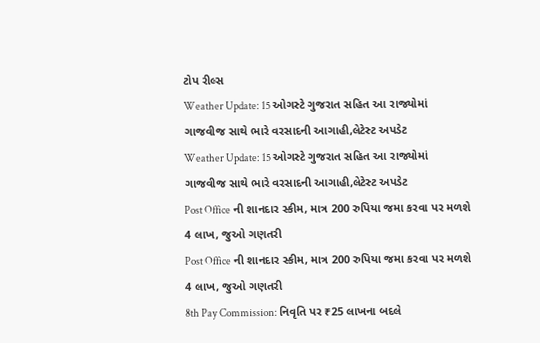ટોપ રીલ્સ
Weather Update: 15 ઓગસ્ટે ગુજરાત સહિત આ રાજ્યોમાં ગાજવીજ સાથે ભારે વરસાદની આગાહી,લેટેસ્ટ અપડેટ
Weather Update: 15 ઓગસ્ટે ગુજરાત સહિત આ રાજ્યોમાં ગાજવીજ સાથે ભારે વરસાદની આગાહી,લેટેસ્ટ અપડેટ
Post Office ની શાનદાર સ્કીમ, માત્ર 200 રુપિયા જમા કરવા પર મળશે 4 લાખ, જુઓ ગણતરી
Post Office ની શાનદાર સ્કીમ, માત્ર 200 રુપિયા જમા કરવા પર મળશે 4 લાખ, જુઓ ગણતરી
8th Pay Commission: નિવૃતિ પર ₹25 લાખના બદલે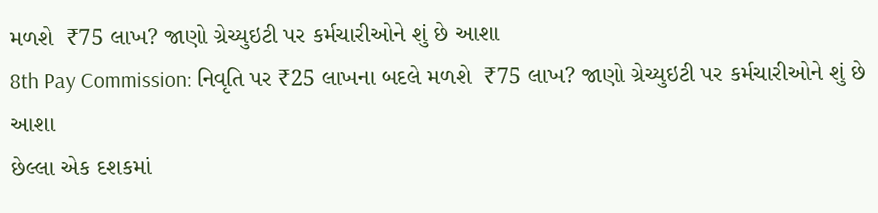મળશે  ₹75 લાખ? જાણો ગ્રેચ્યુઇટી પર કર્મચારીઓને શું છે આશા
8th Pay Commission: નિવૃતિ પર ₹25 લાખના બદલે મળશે  ₹75 લાખ? જાણો ગ્રેચ્યુઇટી પર કર્મચારીઓને શું છે આશા
છેલ્લા એક દશકમાં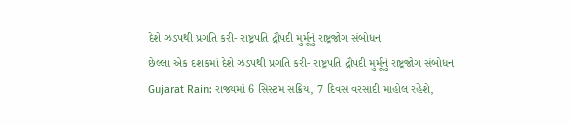દેશે ઝડપથી પ્રગતિ કરી- રાષ્ટ્રપતિ દ્રૌપદી મુર્મૂનું રાષ્ટ્રજોગ સંબોધન
છેલ્લા એક દશકમાં દેશે ઝડપથી પ્રગતિ કરી- રાષ્ટ્રપતિ દ્રૌપદી મુર્મૂનું રાષ્ટ્રજોગ સંબોધન
Gujarat Rain: રાજ્યમાં 6 સિસ્ટમ સક્રિય, 7 દિવસ વરસાદી માહોલ રહેશે,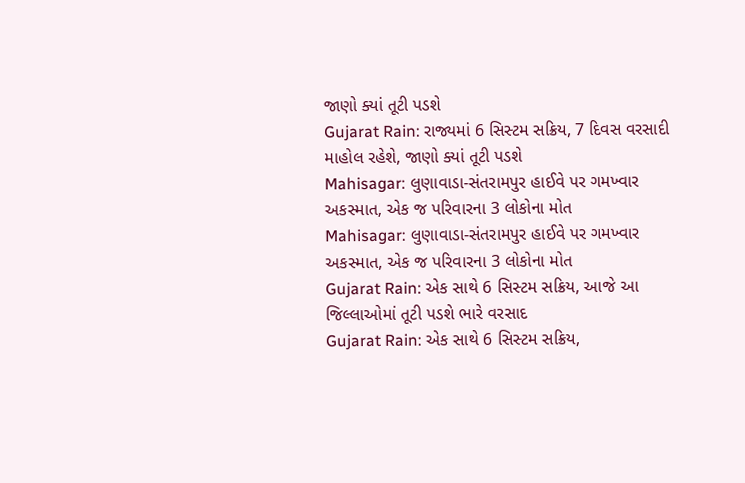જાણો ક્યાં તૂટી પડશે
Gujarat Rain: રાજ્યમાં 6 સિસ્ટમ સક્રિય, 7 દિવસ વરસાદી માહોલ રહેશે, જાણો ક્યાં તૂટી પડશે
Mahisagar: લુણાવાડા-સંતરામપુર હાઈવે પર ગમખ્વાર અકસ્માત, એક જ પરિવારના 3 લોકોના મોત
Mahisagar: લુણાવાડા-સંતરામપુર હાઈવે પર ગમખ્વાર અકસ્માત, એક જ પરિવારના 3 લોકોના મોત
Gujarat Rain: એક સાથે 6 સિસ્ટમ સક્રિય, આજે આ જિલ્લાઓમાં તૂટી પડશે ભારે વરસાદ
Gujarat Rain: એક સાથે 6 સિસ્ટમ સક્રિય,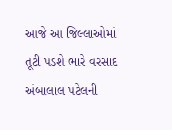આજે આ જિલ્લાઓમાં તૂટી પડશે ભારે વરસાદ
અંબાલાલ પટેલની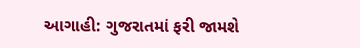આગાહી: ગુજરાતમાં ફરી જામશે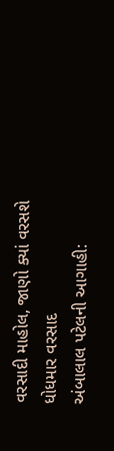વરસાદી માહોલ, જાણો ક્યાં વરસશે ધોધમાર વરસાદ
અંબાલાલ પટેલની આગાહી: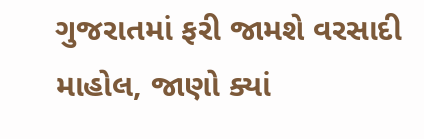ગુજરાતમાં ફરી જામશે વરસાદી માહોલ, જાણો ક્યાં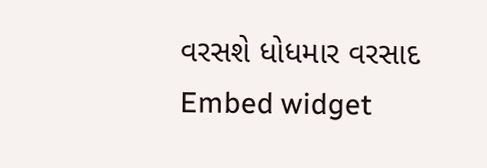વરસશે ધોધમાર વરસાદ
Embed widget